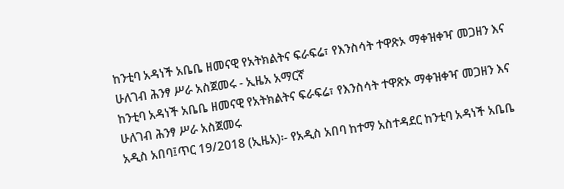ከንቲባ አዳነች አቤቤ ዘመናዊ የአትክልትና ፍራፍሬ፣ የእንስሳት ተዋጽኦ ማቀዝቀዣ መጋዘን እና ሁለገብ ሕንፃ ሥራ አስጀመሩ - ኢዜአ አማርኛ
ከንቲባ አዳነች አቤቤ ዘመናዊ የአትክልትና ፍራፍሬ፣ የእንስሳት ተዋጽኦ ማቀዝቀዣ መጋዘን እና ሁለገብ ሕንፃ ሥራ አስጀመሩ
አዲስ አበባ፤ጥር 19/2018 (ኢዜአ)፡- የአዲስ አበባ ከተማ አስተዳደር ከንቲባ አዳነች አቤቤ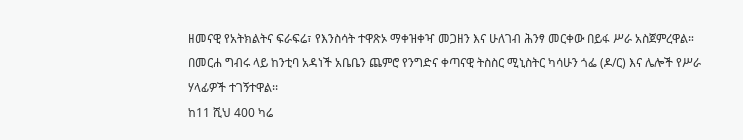ዘመናዊ የአትክልትና ፍራፍሬ፣ የእንስሳት ተዋጽኦ ማቀዝቀዣ መጋዘን እና ሁለገብ ሕንፃ መርቀው በይፋ ሥራ አስጀምረዋል።
በመርሐ ግብሩ ላይ ከንቲባ አዳነች አቤቤን ጨምሮ የንግድና ቀጣናዊ ትስስር ሚኒስትር ካሳሁን ጎፌ (ዶ/ር) እና ሌሎች የሥራ ሃላፊዎች ተገኝተዋል፡፡
ከ11 ሺህ 400 ካሬ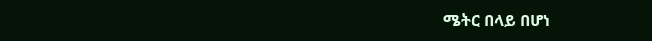ሜትር በላይ በሆነ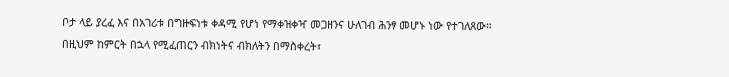ቦታ ላይ ያረፈ እና በአገሪቱ በግዙፍነቱ ቀዳሚ የሆነ የማቀዝቀዣ መጋዘንና ሁለገብ ሕንፃ መሆኑ ነው የተገለጸው።
በዚህም ከምርት በኋላ የሚፈጠርን ብክነትና ብክለትን በማስቀረት፣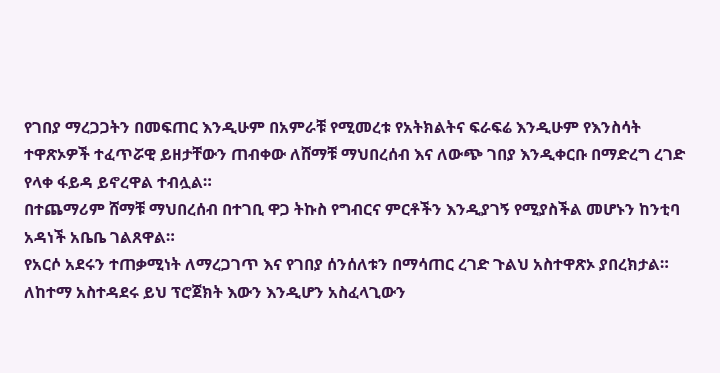የገበያ ማረጋጋትን በመፍጠር እንዲሁም በአምራቹ የሚመረቱ የአትክልትና ፍራፍሬ እንዲሁም የእንስሳት ተዋጽኦዎች ተፈጥሯዊ ይዘታቸውን ጠብቀው ለሸማቹ ማህበረሰብ እና ለውጭ ገበያ እንዲቀርቡ በማድረግ ረገድ የላቀ ፋይዳ ይኖረዋል ተብሏል።
በተጨማሪም ሸማቹ ማህበረሰብ በተገቢ ዋጋ ትኩስ የግብርና ምርቶችን እንዲያገኝ የሚያስችል መሆኑን ከንቲባ አዳነች አቤቤ ገልጸዋል።
የአርሶ አደሩን ተጠቃሚነት ለማረጋገጥ እና የገበያ ሰንሰለቱን በማሳጠር ረገድ ጉልህ አስተዋጽኦ ያበረክታል።
ለከተማ አስተዳደሩ ይህ ፕሮጀክት እውን እንዲሆን አስፈላጊውን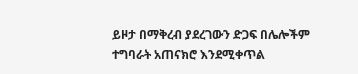ይዞታ በማቅረብ ያደረገውን ድጋፍ በሌሎችም ተግባራት አጠናክሮ እንደሚቀጥል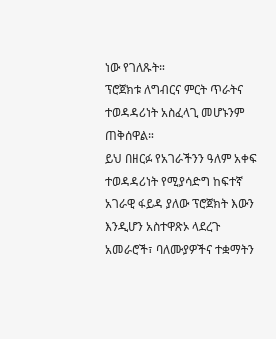ነው የገለጹት።
ፕሮጀክቱ ለግብርና ምርት ጥራትና ተወዳዳሪነት አስፈላጊ መሆኑንም ጠቅሰዋል።
ይህ በዘርፉ የአገራችንን ዓለም አቀፍ ተወዳዳሪነት የሚያሳድግ ከፍተኛ አገራዊ ፋይዳ ያለው ፕሮጀክት እውን እንዲሆን አስተዋጽኦ ላደረጉ አመራሮች፣ ባለሙያዎችና ተቋማትን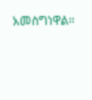አመስግነዋል።